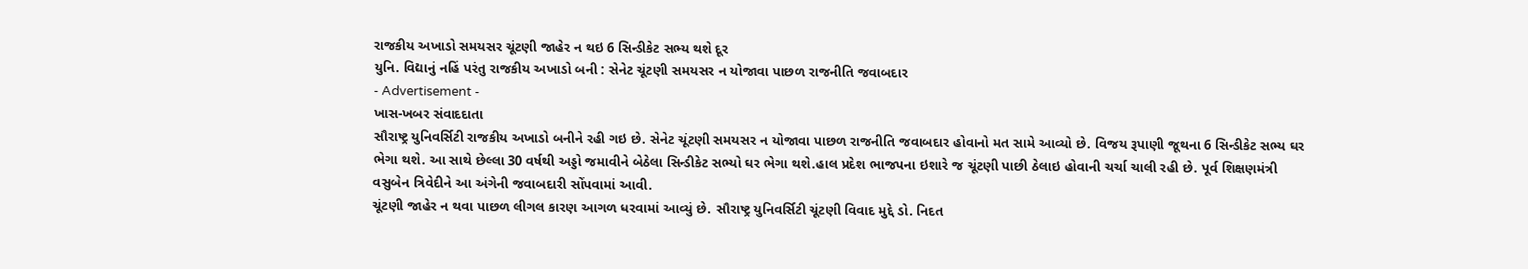રાજકીય અખાડો સમયસર ચૂંટણી જાહેર ન થઇ 6 સિન્ડીકેટ સભ્ય થશે દૂર
યુનિ. વિદ્યાનું નહિં પરંતુ રાજકીય અખાડો બની : સેનેટ ચૂંટણી સમયસર ન યોજાવા પાછળ રાજનીતિ જવાબદાર
- Advertisement -
ખાસ-ખબર સંવાદદાતા
સૌરાષ્ટ્ર યુનિવર્સિટી રાજકીય અખાડો બનીને રહી ગઇ છે. સેનેટ ચૂંટણી સમયસર ન યોજાવા પાછળ રાજનીતિ જવાબદાર હોવાનો મત સામે આવ્યો છે. વિજય રૂપાણી જૂથના 6 સિન્ડીકેટ સભ્ય ઘર ભેગા થશે. આ સાથે છેલ્લા 30 વર્ષથી અડ્ડો જમાવીને બેઠેલા સિન્ડીકેટ સભ્યો ઘર ભેગા થશે.હાલ પ્રદેશ ભાજપના ઇશારે જ ચૂંટણી પાછી ઠેલાઇ હોવાની ચર્ચા ચાલી રહી છે. પૂર્વ શિક્ષણમંત્રી વસુબેન ત્રિવેદીને આ અંગેની જવાબદારી સોંપવામાં આવી.
ચૂંટણી જાહેર ન થવા પાછળ લીગલ કારણ આગળ ધરવામાં આવ્યું છે. સૌરાષ્ટ્ર યુનિવર્સિટી ચૂંટણી વિવાદ મુદ્દે ડો. નિદત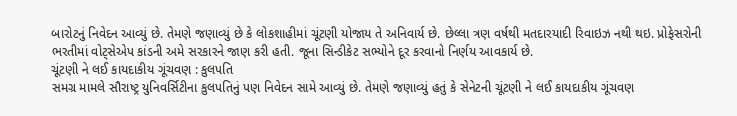બારોટનું નિવેદન આવ્યું છે. તેમણે જણાવ્યું છે કે લોકશાહીમાં ચૂંટણી યોજાય તે અનિવાર્ય છે. છેલ્લા ત્રણ વર્ષથી મતદારયાદી રિવાઇઝ નથી થઇ. પ્રોફેસરોની ભરતીમાં વોટ્સેએપ કાંડની અમે સરકારને જાણ કરી હતી. જૂના સિન્ડીકેટ સભ્યોને દૂર કરવાનો નિર્ણય આવકાર્ય છે.
ચૂંટણી ને લઈ કાયદાકીય ગૂંચવણ : કુલપતિ
સમગ્ર મામલે સૌરાષ્ટ્ર યુનિવર્સિટીના કુલપતિનું પણ નિવેદન સામે આવ્યું છે. તેમણે જણાવ્યું હતું કે સેનેટની ચૂંટણી ને લઈ કાયદાકીય ગૂંચવણ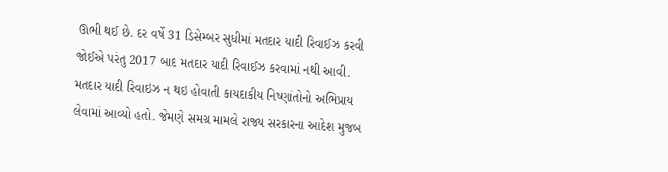ઊભી થઈ છે. દર વર્ષે 31 ડિસેમ્બર સુધીમાં મતદાર યાદી રિવાઈઝ કરવી જોઈએ પરંતુ 2017 બાદ મતદાર યાદી રિવાઈઝ કરવામાં નથી આવી. મતદાર યાદી રિવાઇઝ ન થઇ હોવાતી કાયદાકીય નિષ્ણાંતોનો અભિપ્રાય લેવામાં આવ્યો હતો. જેમણે સમગ્ર મામલે રાજ્ય સરકારના આદેશ મુજબ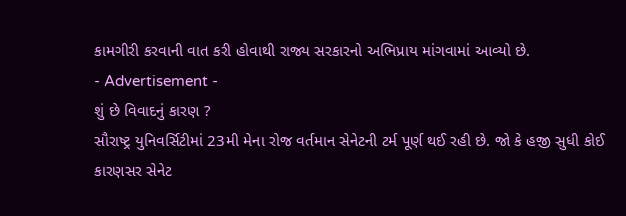કામગીરી કરવાની વાત કરી હોવાથી રાજ્ય સરકારનો અભિપ્રાય માંગવામાં આવ્યો છે.
- Advertisement -
શું છે વિવાદનું કારણ ?
સૌરાષ્ટ્ર યુનિવર્સિટીમાં 23મી મેના રોજ વર્તમાન સેનેટની ટર્મ પૂર્ણ થઈ રહી છે. જો કે હજી સુધી કોઈ કારણસર સેનેટ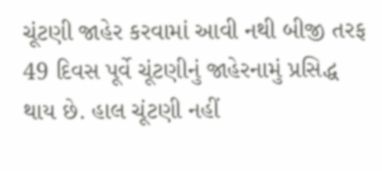ચૂંટણી જાહેર કરવામાં આવી નથી બીજી તરફ 49 દિવસ પૂર્વે ચૂંટણીનું જાહેરનામું પ્રસિદ્ધ થાય છે. હાલ ચૂંટણી નહીં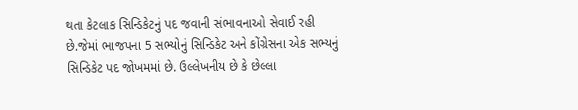થતા કેટલાક સિન્ડિકેટનું પદ જવાની સંભાવનાઓ સેવાઈ રહી છે.જેમાં ભાજપના 5 સભ્યોનું સિન્ડિકેટ અને કોંગ્રેસના એક સભ્યનું સિન્ડિકેટ પદ જોખમમાં છે. ઉલ્લેખનીય છે કે છેલ્લા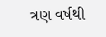ત્રણ વર્ષથી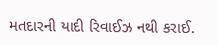મતદારની યાદી રિવાઈઝ નથી કરાઈ.